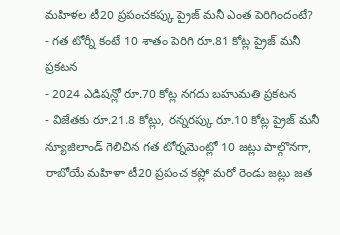మహిళల టీ20 ప్రపంచకప్కు ప్రైజ్ మనీ ఎంత పెరిగిందంటే?
- గత టోర్నీ కంటే 10 శాతం పెరిగి రూ.81 కోట్ల ప్రైజ్ మనీ ప్రకటన
- 2024 ఎడిషన్లో రూ.70 కోట్ల నగదు బహుమతి ప్రకటన
- విజేతకు రూ.21.8 కోట్లు, రన్నరప్కు రూ.10 కోట్ల ప్రైజ్ మనీ
న్యూజిలాండ్ గెలిచిన గత టోర్నమెంట్లో 10 జట్లు పాల్గొనగా, రాబోయే మహిళా టీ20 ప్రపంచ కప్లో మరో రెండు జట్లు జత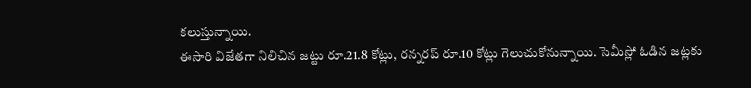కలుస్తున్నాయి.
ఈసారి విజేతగా నిలిచిన జట్టు రూ.21.8 కోట్లు, రన్నరప్ రూ.10 కోట్లు గెలుచుకోనున్నాయి. సెమీస్లో ఓడిన జట్లకు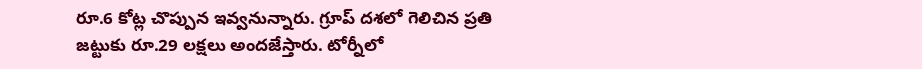రూ.6 కోట్ల చొప్పున ఇవ్వనున్నారు. గ్రూప్ దశలో గెలిచిన ప్రతి జట్టుకు రూ.29 లక్షలు అందజేస్తారు. టోర్నీలో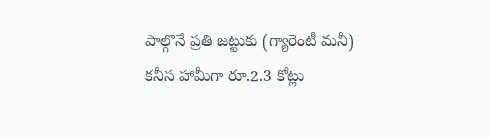పాల్గొనే ప్రతి జట్టుకు (గ్యారెంటీ మనీ) కనీస హామీగా రూ.2.3 కోట్లు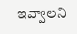ఇవ్వాలని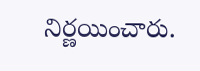నిర్ణయించారు.